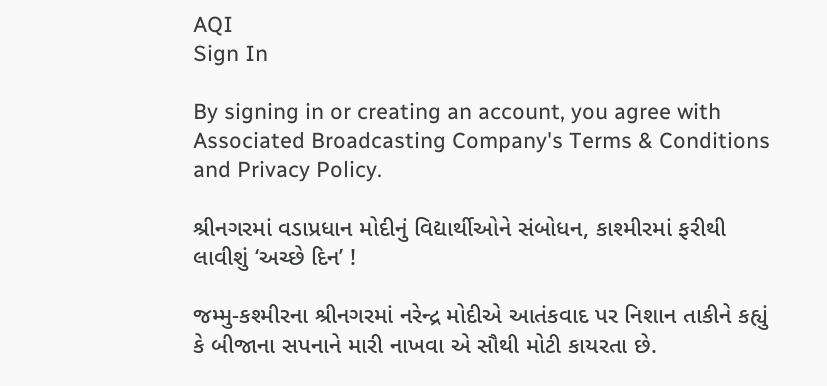AQI
Sign In

By signing in or creating an account, you agree with Associated Broadcasting Company's Terms & Conditions and Privacy Policy.

શ્રીનગરમાં વડાપ્રધાન મોદીનું વિદ્યાર્થીઓને સંબોધન, કાશ્મીરમાં ફરીથી લાવીશું ‘અચ્છે દિન’ !

જમ્મુ-કશ્મીરના શ્રીનગરમાં નરેન્દ્ર મોદીએ આતંકવાદ પર નિશાન તાકીને કહ્યું કે બીજાના સપનાને મારી નાખવા એ સૌથી મોટી કાયરતા છે.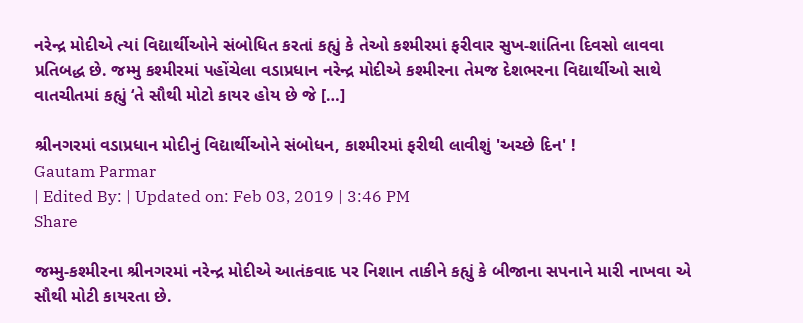નરેન્દ્ર મોદીએ ત્યાં વિદ્યાર્થીઓને સંબોધિત કરતાં કહ્યું કે તેઓ કશ્મીરમાં ફરીવાર સુખ-શાંતિના દિવસો લાવવા પ્રતિબદ્ધ છે. જમ્મુ કશ્મીરમાં પહોંચેલા વડાપ્રધાન નરેન્દ્ર મોદીએ કશ્મીરના તેમજ દેશભરના વિદ્યાર્થીઓ સાથે વાતચીતમાં કહ્યું ‘તે સૌથી મોટો કાયર હોય છે જે […]

શ્રીનગરમાં વડાપ્રધાન મોદીનું વિદ્યાર્થીઓને સંબોધન, કાશ્મીરમાં ફરીથી લાવીશું 'અચ્છે દિન' !
Gautam Parmar
| Edited By: | Updated on: Feb 03, 2019 | 3:46 PM
Share

જમ્મુ-કશ્મીરના શ્રીનગરમાં નરેન્દ્ર મોદીએ આતંકવાદ પર નિશાન તાકીને કહ્યું કે બીજાના સપનાને મારી નાખવા એ સૌથી મોટી કાયરતા છે.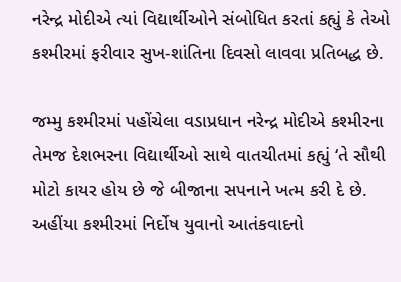નરેન્દ્ર મોદીએ ત્યાં વિદ્યાર્થીઓને સંબોધિત કરતાં કહ્યું કે તેઓ કશ્મીરમાં ફરીવાર સુખ-શાંતિના દિવસો લાવવા પ્રતિબદ્ધ છે.

જમ્મુ કશ્મીરમાં પહોંચેલા વડાપ્રધાન નરેન્દ્ર મોદીએ કશ્મીરના તેમજ દેશભરના વિદ્યાર્થીઓ સાથે વાતચીતમાં કહ્યું ‘તે સૌથી મોટો કાયર હોય છે જે બીજાના સપનાને ખત્મ કરી દે છે. અહીંયા કશ્મીરમાં નિર્દોષ યુવાનો આતંકવાદનો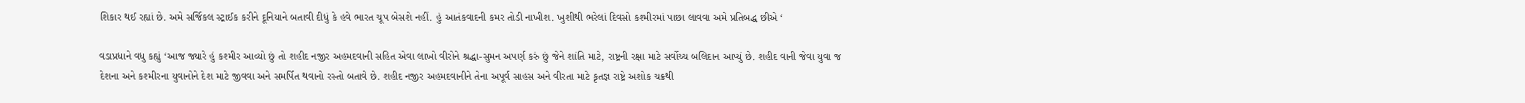શિકાર થઈ રહ્યાં છે. અમે સર્જિકલ સ્ટ્રાઈક કરીને દૂનિયાને બતાવી દીધું કે હવે ભારત ચૂપ બેસશે નહીં. હું આતંકવાદની કમર તોડી નાખીશ. ખુશીથી ભરેલાં દિવસો કશ્મીરમાં પાછા લાવવા અમે પ્રતિબદ્ધ છીએ ‘

વડાપ્રધાને વધુ કહ્યું ‘આજ જ્યારે હું કશ્મીર આવ્યો છું તો શહીદ નજીર અહમદવાની સહિત એવા લાખો વીરોને શ્રદ્ધા-સુમન અપર્ણ કરું છું જેને શાંતિ માટે, રાષ્ટ્રની રક્ષા માટે સર્વોચ્ચ બલિદાન આપ્યું છે. શહીદ વાની જેવા યુવા જ દેશના અને કશ્મીરના યુવાનોને દેશ માટે જીવવા અને સમર્પિત થવાનો રસ્તો બતાવે છે. શહીદ નજીર અહમદવાનીને તેના અપૂર્વ સાહસ અને વીરતા માટે કૃતજ્ઞ રાષ્ટ્રે અશોક ચક્રથી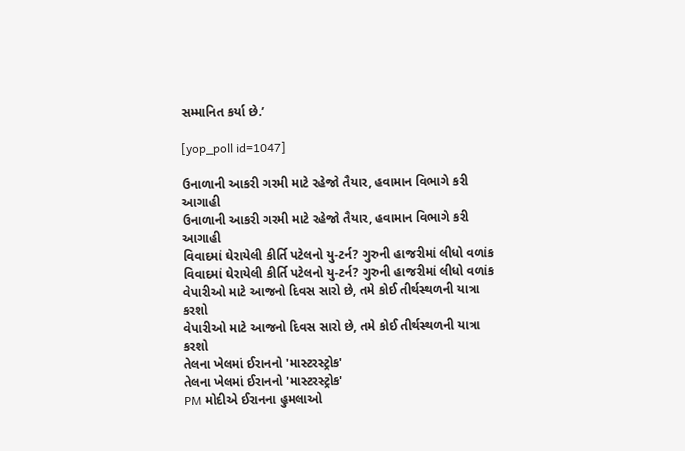સમ્માનિત કર્યા છે.’

[yop_poll id=1047]

ઉનાળાની આકરી ગરમી માટે રહેજો તૈયાર, હવામાન વિભાગે કરી આગાહી
ઉનાળાની આકરી ગરમી માટે રહેજો તૈયાર, હવામાન વિભાગે કરી આગાહી
વિવાદમાં ઘેરાયેલી કીર્તિ પટેલનો યુ-ટર્ન? ગુરુની હાજરીમાં લીધો વળાંક
વિવાદમાં ઘેરાયેલી કીર્તિ પટેલનો યુ-ટર્ન? ગુરુની હાજરીમાં લીધો વળાંક
વેપારીઓ માટે આજનો દિવસ સારો છે, તમે કોઈ તીર્થસ્થળની યાત્રા કરશો
વેપારીઓ માટે આજનો દિવસ સારો છે, તમે કોઈ તીર્થસ્થળની યાત્રા કરશો
તેલના ખેલમાં ઈરાનનો 'માસ્ટરસ્ટ્રોક'
તેલના ખેલમાં ઈરાનનો 'માસ્ટરસ્ટ્રોક'
PM મોદીએ ઈરાનના હુમલાઓ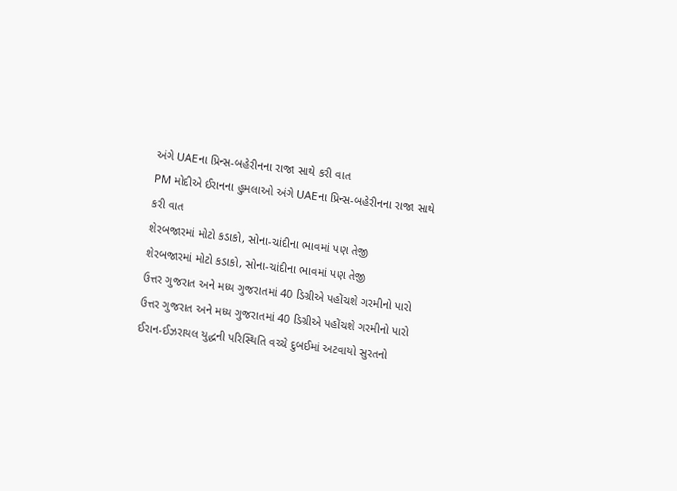અંગે UAEના પ્રિન્સ-બહેરીનના રાજા સાથે કરી વાત
PM મોદીએ ઈરાનના હુમલાઓ અંગે UAEના પ્રિન્સ-બહેરીનના રાજા સાથે કરી વાત
શેરબજારમાં મોટો કડાકો, સોના-ચાંદીના ભાવમાં પણ તેજી
શેરબજારમાં મોટો કડાકો, સોના-ચાંદીના ભાવમાં પણ તેજી
ઉત્તર ગુજરાત અને મધ્ય ગુજરાતમાં 40 ડિગ્રીએ પહોંચશે ગરમીનો પારો
ઉત્તર ગુજરાત અને મધ્ય ગુજરાતમાં 40 ડિગ્રીએ પહોંચશે ગરમીનો પારો
ઈરાન-ઈઝરાયલ યુદ્ધની પરિસ્થિતિ વચ્ચે દુબઈમાં અટવાયો સુરતનો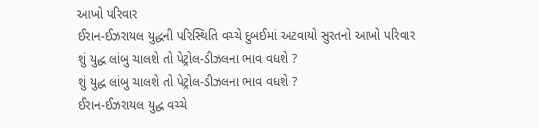આખો પરિવાર
ઈરાન-ઈઝરાયલ યુદ્ધની પરિસ્થિતિ વચ્ચે દુબઈમાં અટવાયો સુરતનો આખો પરિવાર
શું યુદ્ધ લાંબુ ચાલશે તો પેટ્રોલ-ડીઝલના ભાવ વધશે ?
શું યુદ્ધ લાંબુ ચાલશે તો પેટ્રોલ-ડીઝલના ભાવ વધશે ?
ઈરાન-ઈઝરાયલ યુદ્ધ વચ્ચે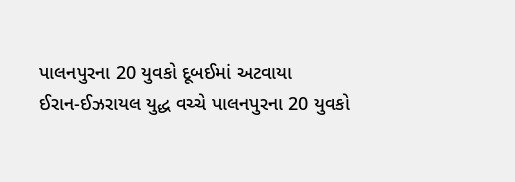પાલનપુરના 20 યુવકો દૂબઈમાં અટવાયા
ઈરાન-ઈઝરાયલ યુદ્ધ વચ્ચે પાલનપુરના 20 યુવકો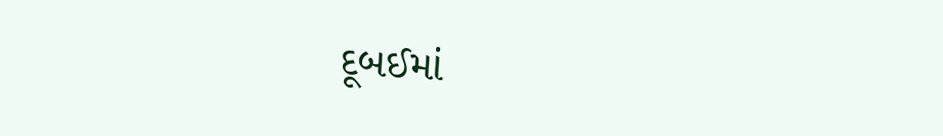દૂબઈમાં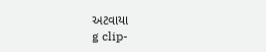અટવાયા
g clip-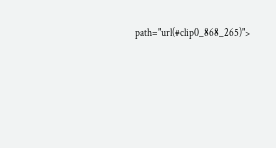path="url(#clip0_868_265)">